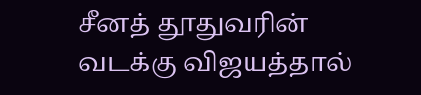சீனத் தூதுவரின் வடக்கு விஜயத்தால்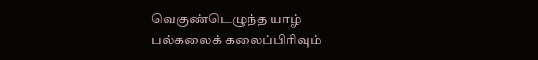வெகுண்டெழுந்த யாழ் பல்கலைக் கலைப்பிரிவும்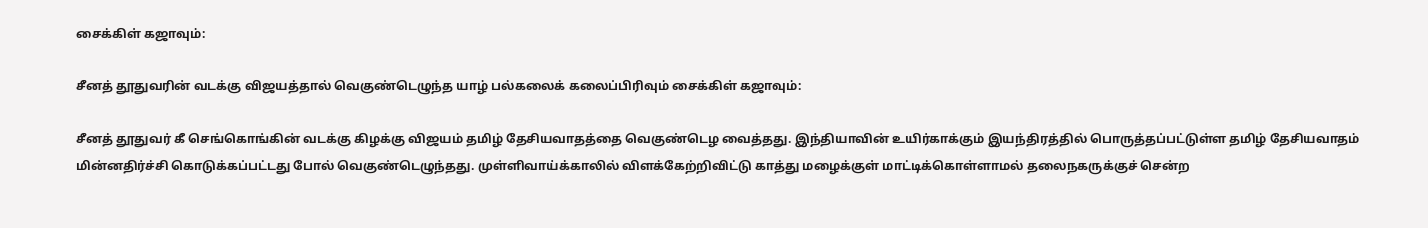சைக்கிள் கஜாவும்:

சீனத் தூதுவரின் வடக்கு விஜயத்தால் வெகுண்டெழுந்த யாழ் பல்கலைக் கலைப்பிரிவும் சைக்கிள் கஜாவும்:

சீனத் தூதுவர் கீ செங்கொங்கின் வடக்கு கிழக்கு விஜயம் தமிழ் தேசியவாதத்தை வெகுண்டெழ வைத்தது. இந்தியாவின் உயிர்காக்கும் இயந்திரத்தில் பொருத்தப்பட்டுள்ள தமிழ் தேசியவாதம் மின்னதிர்ச்சி கொடுக்கப்பட்டது போல் வெகுண்டெழுந்தது. முள்ளிவாய்க்காலில் விளக்கேற்றிவிட்டு காத்து மழைக்குள் மாட்டிக்கொள்ளாமல் தலைநகருக்குச் சென்ற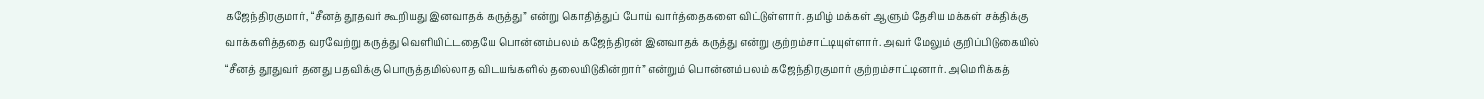கஜேந்திரகுமார், “சீனத் தூதவர் கூறியது இனவாதக் கருத்து” என்று கொதித்துப் போய் வார்த்தைகளை விட்டுள்ளார். தமிழ் மக்கள் ஆளும் தேசிய மக்கள் சக்திக்கு வாக்களித்ததை வரவேற்று கருத்து வெளியிட்டதையே பொன்னம்பலம் கஜேந்திரன் இனவாதக் கருத்து என்று குற்றம்சாட்டியுள்ளார். அவர் மேலும் குறிப்பிடுகையில் “சீனத் தூதுவர் தனது பதவிக்கு பொருத்தமில்லாத விடயங்களில் தலையிடுகின்றார்” என்றும் பொன்னம்பலம் கஜேந்திரகுமார் குற்றம்சாட்டினார். அமெரிக்கத்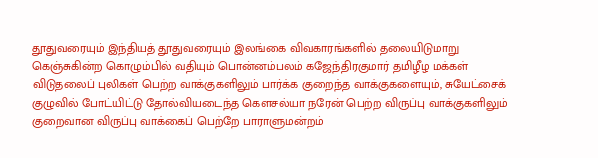தூதுவரையும் இந்தியத் தூதுவரையும் இலங்கை விவகாரங்களில் தலையிடுமாறு கெஞ்சுகின்ற கொழும்பில் வதியும் பொன்னம்பலம் கஜேந்திரகுமார் தமிழீழ மக்கள் விடுதலைப் புலிகள் பெற்ற வாக்குகளிலும் பார்க்க குறைந்த வாக்குகளையும், சுயேட்சைக் குழுவில் போட்யிட்டு தோல்வியடைந்த கௌசல்யா நரேன் பெற்ற விருப்பு வாக்குகளிலும் குறைவான விருப்பு வாக்கைப் பெற்றே பாராளுமன்றம்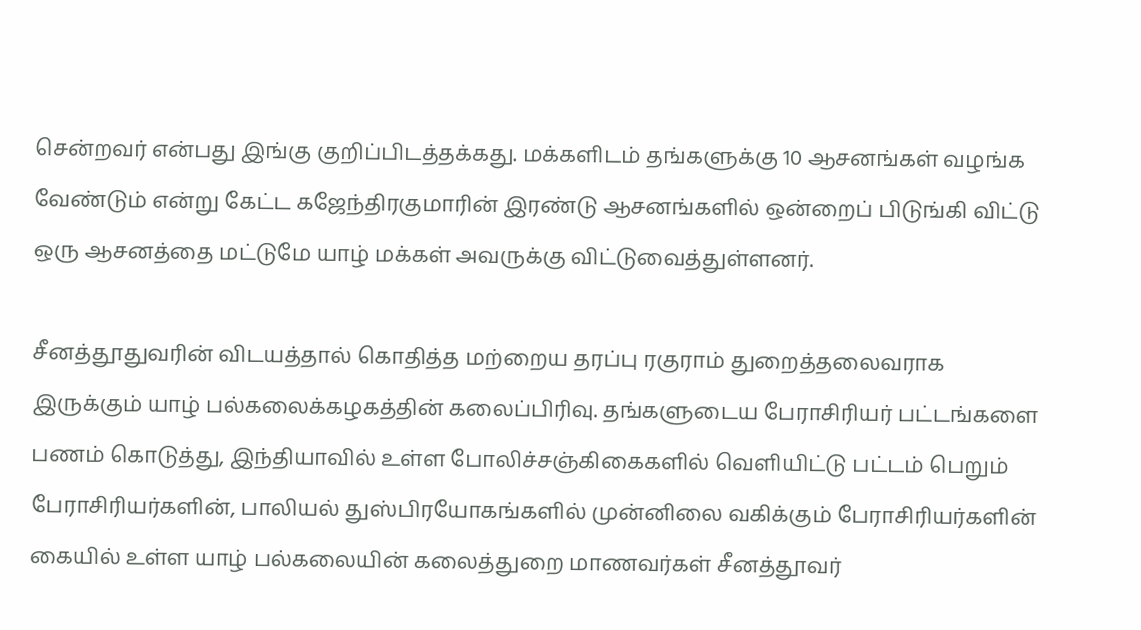சென்றவர் என்பது இங்கு குறிப்பிடத்தக்கது. மக்களிடம் தங்களுக்கு 10 ஆசனங்கள் வழங்க வேண்டும் என்று கேட்ட கஜேந்திரகுமாரின் இரண்டு ஆசனங்களில் ஒன்றைப் பிடுங்கி விட்டு ஒரு ஆசனத்தை மட்டுமே யாழ் மக்கள் அவருக்கு விட்டுவைத்துள்ளனர்.

சீனத்தூதுவரின் விடயத்தால் கொதித்த மற்றைய தரப்பு ரகுராம் துறைத்தலைவராக இருக்கும் யாழ் பல்கலைக்கழகத்தின் கலைப்பிரிவு. தங்களுடைய பேராசிரியர் பட்டங்களை பணம் கொடுத்து, இந்தியாவில் உள்ள போலிச்சஞ்கிகைகளில் வெளியிட்டு பட்டம் பெறும் பேராசிரியர்களின், பாலியல் துஸ்பிரயோகங்களில் முன்னிலை வகிக்கும் பேராசிரியர்களின் கையில் உள்ள யாழ் பல்கலையின் கலைத்துறை மாணவர்கள் சீனத்தூவர்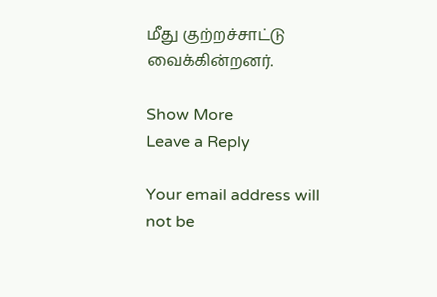மீது குற்றச்சாட்டு வைக்கின்றனர்.

Show More
Leave a Reply

Your email address will not be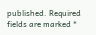published. Required fields are marked *